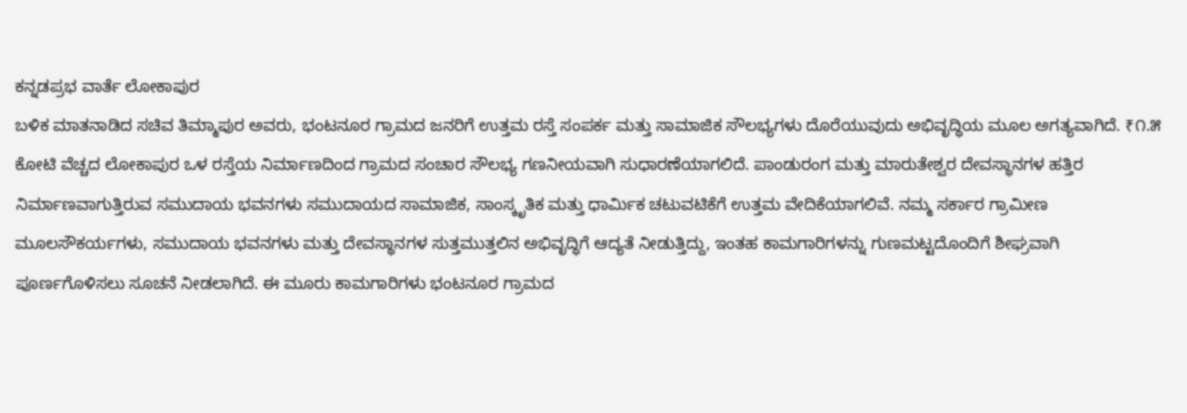ಕನ್ನಡಪ್ರಭ ವಾರ್ತೆ ಲೋಕಾಪುರ
ಬಳಿಕ ಮಾತನಾಡಿದ ಸಚಿವ ತಿಮ್ಮಾಪುರ ಅವರು, ಭಂಟನೂರ ಗ್ರಾಮದ ಜನರಿಗೆ ಉತ್ತಮ ರಸ್ತೆ ಸಂಪರ್ಕ ಮತ್ತು ಸಾಮಾಜಿಕ ಸೌಲಭ್ಯಗಳು ದೊರೆಯುವುದು ಅಭಿವೃದ್ಧಿಯ ಮೂಲ ಅಗತ್ಯವಾಗಿದೆ. ₹೧.೫ ಕೋಟಿ ವೆಚ್ಚದ ಲೋಕಾಪುರ ಒಳ ರಸ್ತೆಯ ನಿರ್ಮಾಣದಿಂದ ಗ್ರಾಮದ ಸಂಚಾರ ಸೌಲಭ್ಯ ಗಣನೀಯವಾಗಿ ಸುಧಾರಣೆಯಾಗಲಿದೆ. ಪಾಂಡುರಂಗ ಮತ್ತು ಮಾರುತೇಶ್ವರ ದೇವಸ್ಥಾನಗಳ ಹತ್ತಿರ ನಿರ್ಮಾಣವಾಗುತ್ತಿರುವ ಸಮುದಾಯ ಭವನಗಳು ಸಮುದಾಯದ ಸಾಮಾಜಿಕ, ಸಾಂಸ್ಕೃತಿಕ ಮತ್ತು ಧಾರ್ಮಿಕ ಚಟುವಟಿಕೆಗೆ ಉತ್ತಮ ವೇದಿಕೆಯಾಗಲಿವೆ. ನಮ್ಮ ಸರ್ಕಾರ ಗ್ರಾಮೀಣ ಮೂಲಸೌಕರ್ಯಗಳು, ಸಮುದಾಯ ಭವನಗಳು ಮತ್ತು ದೇವಸ್ಥಾನಗಳ ಸುತ್ತಮುತ್ತಲಿನ ಅಭಿವೃದ್ಧಿಗೆ ಆದ್ಯತೆ ನೀಡುತ್ತಿದ್ದು, ಇಂತಹ ಕಾಮಗಾರಿಗಳನ್ನು ಗುಣಮಟ್ಟದೊಂದಿಗೆ ಶೀಘ್ರವಾಗಿ ಪೂರ್ಣಗೊಳಿಸಲು ಸೂಚನೆ ನೀಡಲಾಗಿದೆ. ಈ ಮೂರು ಕಾಮಗಾರಿಗಳು ಭಂಟನೂರ ಗ್ರಾಮದ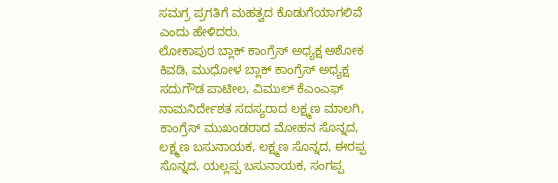ಸಮಗ್ರ ಪ್ರಗತಿಗೆ ಮಹತ್ವದ ಕೊಡುಗೆಯಾಗಲಿವೆ ಎಂದು ಹೇಳಿದರು.
ಲೋಕಾಪುರ ಬ್ಲಾಕ್ ಕಾಂಗ್ರೆಸ್ ಅಧ್ಯಕ್ಷ ಅಶೋಕ ಕಿವಡಿ, ಮುಧೋಳ ಬ್ಲಾಕ್ ಕಾಂಗ್ರೆಸ್ ಅಧ್ಯಕ್ಷ ಸದುಗೌಡ ಪಾಟೀಲ, ವಿಮುಲ್ ಕೆಎಂಎಫ್ ನಾಮನಿರ್ದೇಶತ ಸದಸ್ಯರಾದ ಲಕ್ಷ್ಮಣ ಮಾಲಗಿ, ಕಾಂಗ್ರೆಸ್ ಮುಖಂಡರಾದ ಮೋಹನ ಸೊನ್ನದ, ಲಕ್ಷ್ಮಣ ಬಸುನಾಯಕ, ಲಕ್ಷ್ಮಣ ಸೊನ್ನದ, ಈರಪ್ಪ ಸೊನ್ನದ, ಯಲ್ಲಪ್ಪ ಬಸುನಾಯಕ, ಸಂಗಪ್ಪ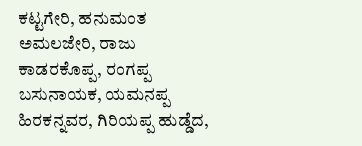ಕಟ್ಟಗೇರಿ, ಹನುಮಂತ ಅಮಲಜೇರಿ, ರಾಜು ಕಾಡರಕೊಪ್ಪ, ರಂಗಪ್ಪ ಬಸುನಾಯಕ, ಯಮನಪ್ಪ ಹಿರಕನ್ನವರ, ಗಿರಿಯಪ್ಪ ಹುಡ್ಡೆದ,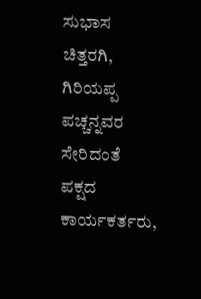ಸುಭಾಸ ಚಿತ್ತರಗಿ, ಗಿರಿಯಪ್ಪ ಪಚ್ಚನ್ನವರ ಸೇರಿದಂತೆ ಪಕ್ಷದ ಕಾರ್ಯಕರ್ತರು,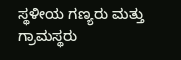ಸ್ಥಳೀಯ ಗಣ್ಯರು ಮತ್ತು ಗ್ರಾಮಸ್ಥರು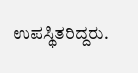ಉಪಸ್ಥಿತರಿದ್ದರು.